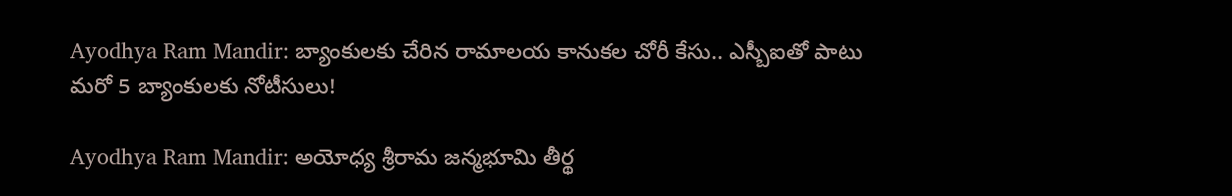Ayodhya Ram Mandir: బ్యాంకులకు చేరిన రామాలయ కానుకల చోరీ కేసు.. ఎస్బీఐతో పాటు మరో 5 బ్యాంకులకు నోటీసులు!

Ayodhya Ram Mandir: అయోధ్య శ్రీరామ జన్మభూమి తీర్థ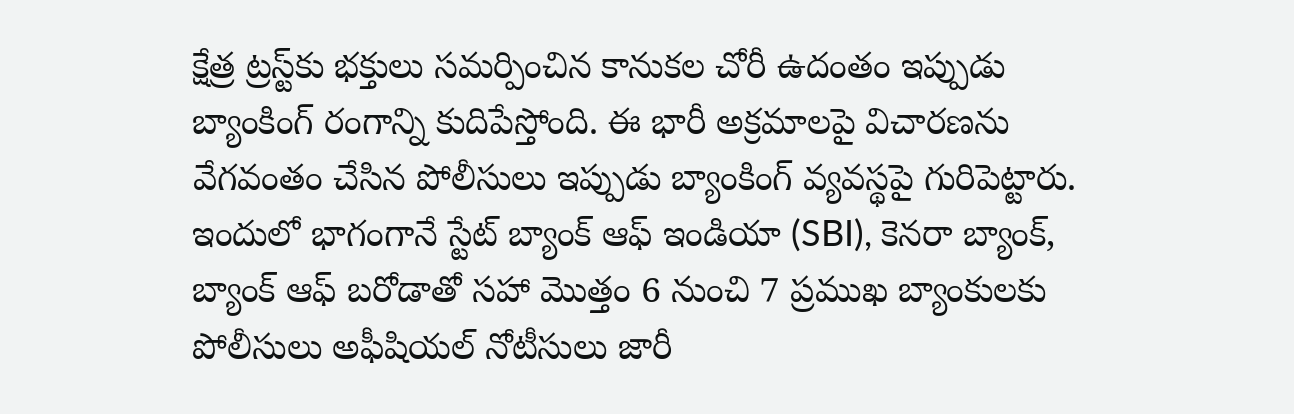క్షేత్ర ట్రస్ట్‌కు భక్తులు సమర్పించిన కానుకల చోరీ ఉదంతం ఇప్పుడు బ్యాంకింగ్ రంగాన్ని కుదిపేస్తోంది. ఈ భారీ అక్రమాలపై విచారణను వేగవంతం చేసిన పోలీసులు ఇప్పుడు బ్యాంకింగ్ వ్యవస్థపై గురిపెట్టారు. ఇందులో భాగంగానే స్టేట్ బ్యాంక్ ఆఫ్ ఇండియా (SBI), కెనరా బ్యాంక్, బ్యాంక్ ఆఫ్ బరోడాతో సహా మొత్తం 6 నుంచి 7 ప్రముఖ బ్యాంకులకు పోలీసులు అఫీషియల్ నోటీసులు జారీ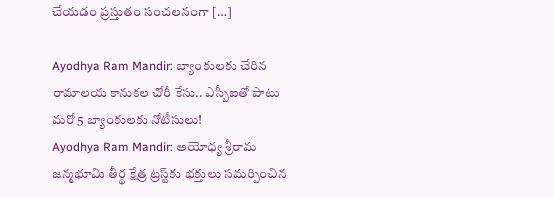చేయడం ప్రస్తుతం సంచలనంగా […]

Ayodhya Ram Mandir: బ్యాంకులకు చేరిన రామాలయ కానుకల చోరీ కేసు.. ఎస్బీఐతో పాటు మరో 5 బ్యాంకులకు నోటీసులు!
Ayodhya Ram Mandir: అయోధ్య శ్రీరామ జన్మభూమి తీర్థ క్షేత్ర ట్రస్ట్‌కు భక్తులు సమర్పించిన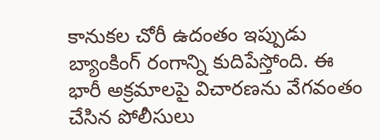కానుకల చోరీ ఉదంతం ఇప్పుడు బ్యాంకింగ్ రంగాన్ని కుదిపేస్తోంది. ఈ భారీ అక్రమాలపై విచారణను వేగవంతం చేసిన పోలీసులు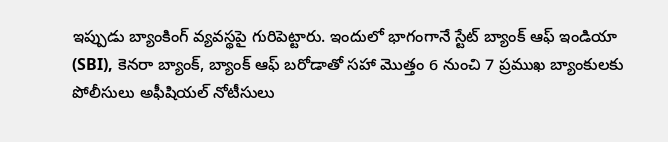ఇప్పుడు బ్యాంకింగ్ వ్యవస్థపై గురిపెట్టారు. ఇందులో భాగంగానే స్టేట్ బ్యాంక్ ఆఫ్ ఇండియా (SBI), కెనరా బ్యాంక్, బ్యాంక్ ఆఫ్ బరోడాతో సహా మొత్తం 6 నుంచి 7 ప్రముఖ బ్యాంకులకు పోలీసులు అఫీషియల్ నోటీసులు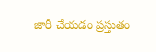జారీ చేయడం ప్రస్తుతం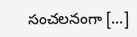సంచలనంగా […]